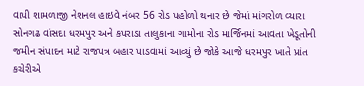વાપી શામળાજી નેશનલ હાઇવે નંબર 56 રોડ પહોળો થનાર છે જેમાં માંગરોળ વ્યારા સોનગઢ વાંસદા ધરમપુર અને કપરાડા તાલુકાના ગામોના રોડ માર્જિનમાં આવતા ખેડૂતોની જમીન સંપાદન માટે રાજપત્ર બહાર પાડવામાં આવ્યું છે જોકે આજે ધરમપુર ખાતે પ્રાંત કચેરીએ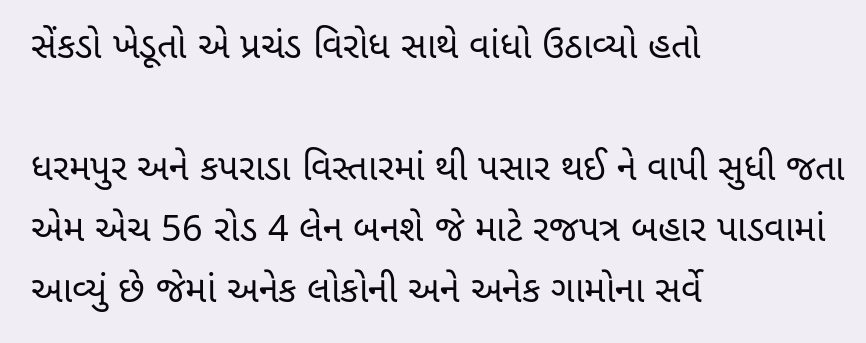સેંકડો ખેડૂતો એ પ્રચંડ વિરોધ સાથે વાંધો ઉઠાવ્યો હતો

ધરમપુર અને કપરાડા વિસ્તારમાં થી પસાર થઈ ને વાપી સુધી જતા એમ એચ 56 રોડ 4 લેન બનશે જે માટે રજપત્ર બહાર પાડવામાં આવ્યું છે જેમાં અનેક લોકોની અને અનેક ગામોના સર્વે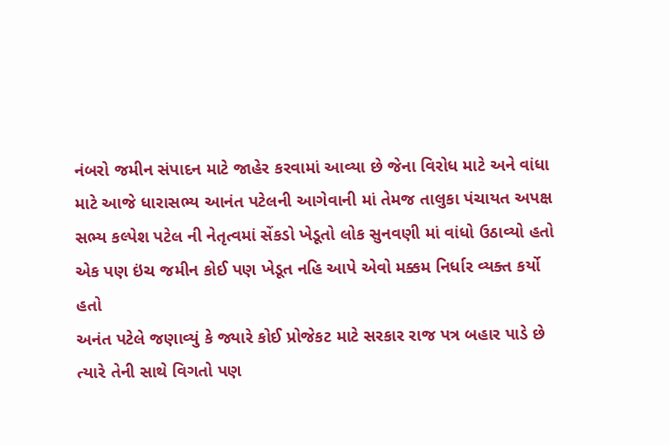નંબરો જમીન સંપાદન માટે જાહેર કરવામાં આવ્યા છે જેના વિરોધ માટે અને વાંધા માટે આજે ધારાસભ્ય આનંત પટેલની આગેવાની માં તેમજ તાલુકા પંચાયત અપક્ષ સભ્ય કલ્પેશ પટેલ ની નેતૃત્વમાં સેંકડો ખેડૂતો લોક સુનવણી માં વાંધો ઉઠાવ્યો હતો એક પણ ઇંચ જમીન કોઈ પણ ખેડૂત નહિ આપે એવો મક્કમ નિર્ધાર વ્યક્ત કર્યો હતો
અનંત પટેલે જણાવ્યું કે જ્યારે કોઈ પ્રોજેકટ માટે સરકાર રાજ પત્ર બહાર પાડે છે ત્યારે તેની સાથે વિગતો પણ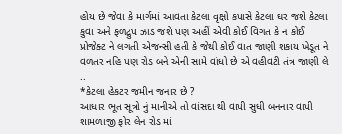હોય છે જેવા કે માર્ગમાં આવતા કેટલા વૃક્ષો કપાસે કેટલા ઘર જશે કેટલા કુવા અને ફળદ્રુપ ઝાડ જશે પણ અહીં એવી કોઈ વિગત કે ન કોઈ પ્રોજેક્ટ ને લગતી એજન્સી હતી કે જેથી કોઈ વાત જાણી શકાય ખેડૂત ને વળતર નહિ પણ રોડ બને એની સામે વાંધો છે એ વહીવટી તંત્ર જાણી લે ..
*કેટલા હેકટર જમીન જનાર છે ?
આધાર ભૂત સૂત્રો નું માનીએ તો વાંસદા થી વાપી સુધી બનનાર વાપી શામળાજી ફોર લેન રોડ માં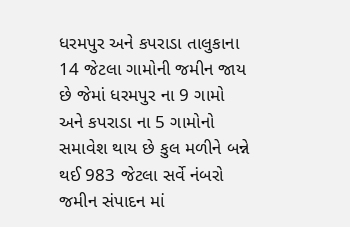ધરમપુર અને કપરાડા તાલુકાના 14 જેટલા ગામોની જમીન જાય છે જેમાં ધરમપુર ના 9 ગામો અને કપરાડા ના 5 ગામોનો સમાવેશ થાય છે કુલ મળીને બન્ને થઈ 983 જેટલા સર્વે નંબરો જમીન સંપાદન માં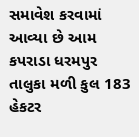સમાવેશ કરવામાં આવ્યા છે આમ કપરાડા ધરમપુર તાલુકા મળી કુલ 183 હેકટર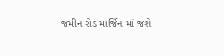જમીન રોડ માર્જિન માં જશે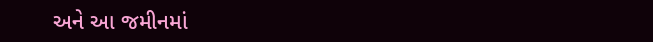અને આ જમીનમાં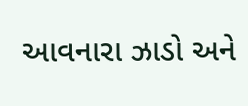આવનારા ઝાડો અને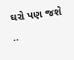ઘરો પણ જશે ..